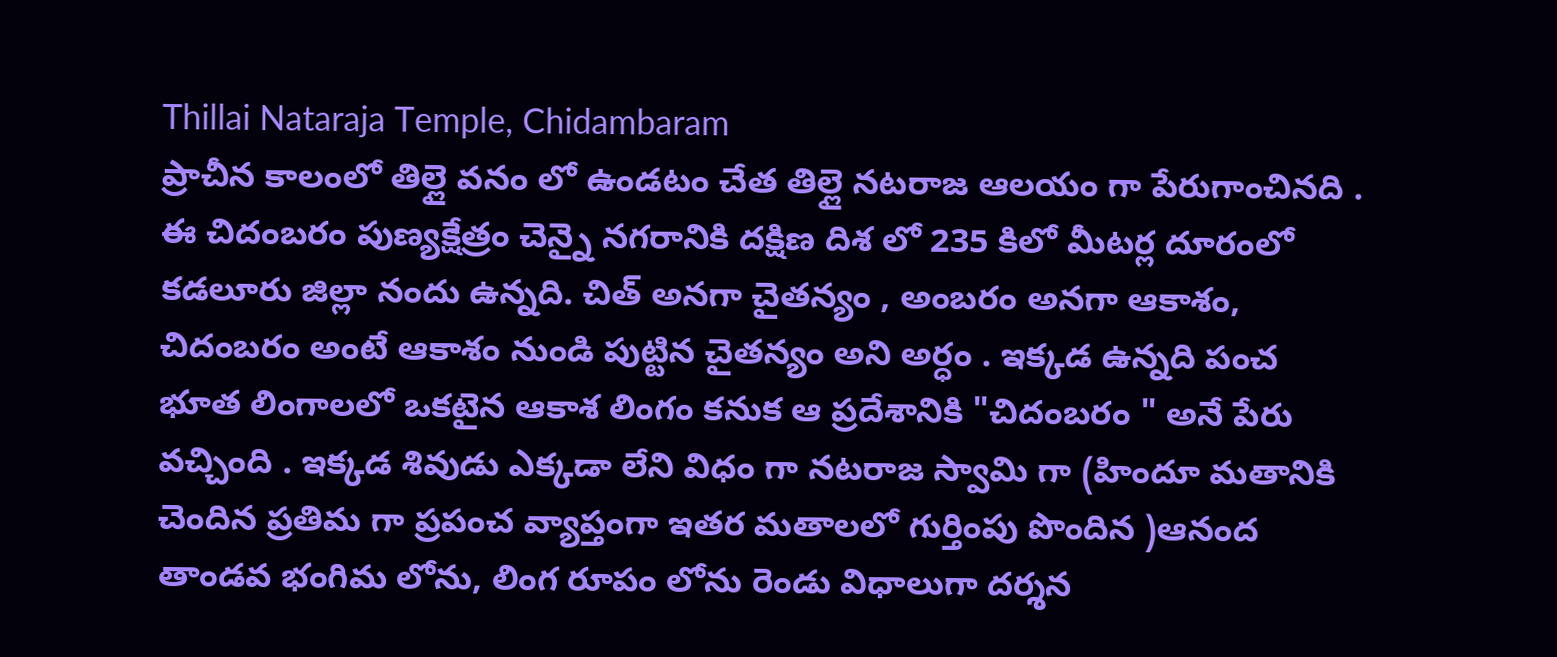Thillai Nataraja Temple, Chidambaram
ప్రాచీన కాలంలో తిల్లై వనం లో ఉండటం చేత తిల్లై నటరాజ ఆలయం గా పేరుగాంచినది . ఈ చిదంబరం పుణ్యక్షేత్రం చెన్నై నగరానికి దక్షిణ దిశ లో 235 కిలో మీటర్ల దూరంలో కడలూరు జిల్లా నందు ఉన్నది. చిత్ అనగా చైతన్యం , అంబరం అనగా ఆకాశం, చిదంబరం అంటే ఆకాశం నుండి పుట్టిన చైతన్యం అని అర్ధం . ఇక్కడ ఉన్నది పంచ భూత లింగాలలో ఒకటైన ఆకాశ లింగం కనుక ఆ ప్రదేశానికి "చిదంబరం " అనే పేరు వచ్చింది . ఇక్కడ శివుడు ఎక్కడా లేని విధం గా నటరాజ స్వామి గా (హిందూ మతానికి చెందిన ప్రతిమ గా ప్రపంచ వ్యాప్తంగా ఇతర మతాలలో గుర్తింపు పొందిన )ఆనంద తాండవ భంగిమ లోను, లింగ రూపం లోను రెండు విధాలుగా దర్శన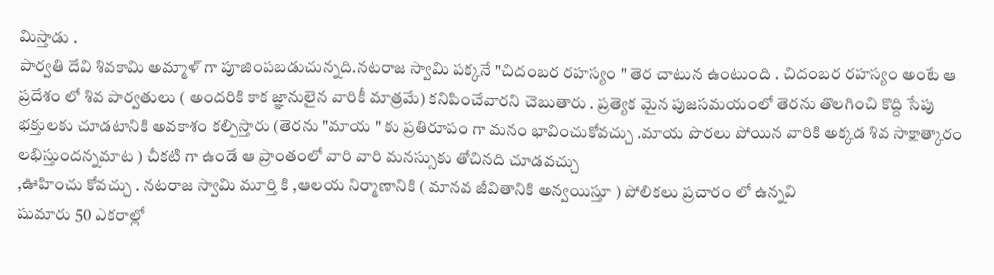మిస్తాడు .
పార్వతి దేవి శివకామి అమ్మాళ్ గా పూజింపబడుచున్నది.నటరాజ స్వామి పక్కనే "చిదంబర రహస్యం " తెర చాటున ఉంటుంది . చిదంబర రహస్యం అంటే ఆ ప్రదేశం లో శివ పార్వతులు ( అందరికి కాక జ్ఞానులైన వారికీ మాత్రమే) కనిపించేవారని చెబుతారు . ప్రత్యెక మైన పుజసమయంలో తెరను తొలగించి కొద్ది సేపు భక్తులకు చూడటానికి అవకాశం కల్పిస్తారు (తెరను "మాయ " కు ప్రతిరూపం గా మనం భావించుకోవచ్చు .మాయ పొరలు పోయిన వారికి అక్కడ శివ సాక్షాత్కారం లభిస్తుందన్నమాట ) చీకటి గా ఉండే ఆ ప్రాంతంలో వారి వారి మనస్సుకు తోచినది చూడవచ్చు
,ఊహించు కోవచ్చు . నటరాజ స్వామి మూర్తి కి ,ఆలయ నిర్మాణానికి ( మానవ జీవితానికి అన్వయిస్తూ ) పోలికలు ప్రచారం లో ఉన్నవి
షుమారు 50 ఎకరాల్లో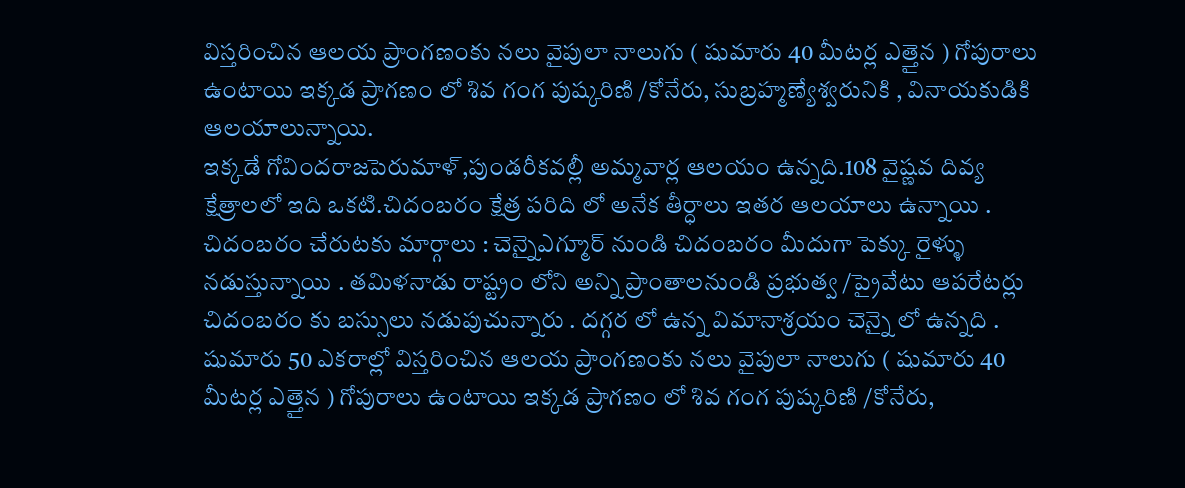విస్తరించిన ఆలయ ప్రాంగణంకు నలు వైపులా నాలుగు ( షుమారు 40 మీటర్ల ఎత్తైన ) గోపురాలు ఉంటాయి ఇక్కడ ప్రాగణం లో శివ గంగ పుష్కరిణి /కోనేరు, సుబ్రహ్మణ్యేశ్వరునికి , వినాయకుడికి ఆలయాలున్నాయి.
ఇక్కడే గోవిందరాజపెరుమాళ్,పుండరీకవల్లీ అమ్మవార్ల ఆలయం ఉన్నది.108 వైష్ణవ దివ్య క్షేత్రాలలో ఇది ఒకటి.చిదంబరం క్షేత్ర పరిది లో అనేక తీర్ధాలు ఇతర ఆలయాలు ఉన్నాయి . చిదంబరం చేరుటకు మార్గాలు : చెన్నైఎగ్మూర్ నుండి చిదంబరం మీదుగా పెక్కు రైళ్ళు నడుస్తున్నాయి . తమిళనాడు రాష్ట్రం లోని అన్ని ప్రాంతాలనుండి ప్రభుత్వ /ప్రైవేటు ఆపరేటర్లు చిదంబరం కు బస్సులు నడుపుచున్నారు . దగ్గర లో ఉన్న విమానాశ్రయం చెన్నై లో ఉన్నది .
షుమారు 50 ఎకరాల్లో విస్తరించిన ఆలయ ప్రాంగణంకు నలు వైపులా నాలుగు ( షుమారు 40 మీటర్ల ఎత్తైన ) గోపురాలు ఉంటాయి ఇక్కడ ప్రాగణం లో శివ గంగ పుష్కరిణి /కోనేరు,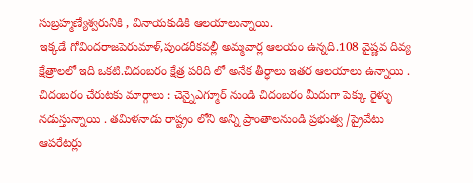సుబ్రహ్మణ్యేశ్వరునికి , వినాయకుడికి ఆలయాలున్నాయి.
ఇక్కడే గోవిందరాజపెరుమాళ్,పుండరీకవల్లీ అమ్మవార్ల ఆలయం ఉన్నది.108 వైష్ణవ దివ్య క్షేత్రాలలో ఇది ఒకటి.చిదంబరం క్షేత్ర పరిది లో అనేక తీర్ధాలు ఇతర ఆలయాలు ఉన్నాయి . చిదంబరం చేరుటకు మార్గాలు : చెన్నైఎగ్మూర్ నుండి చిదంబరం మీదుగా పెక్కు రైళ్ళు నడుస్తున్నాయి . తమిళనాడు రాష్ట్రం లోని అన్ని ప్రాంతాలనుండి ప్రభుత్వ /ప్రైవేటు ఆపరేటర్లు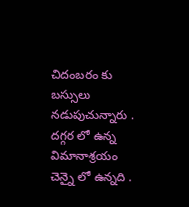చిదంబరం కు బస్సులు నడుపుచున్నారు . దగ్గర లో ఉన్న విమానాశ్రయం చెన్నై లో ఉన్నది .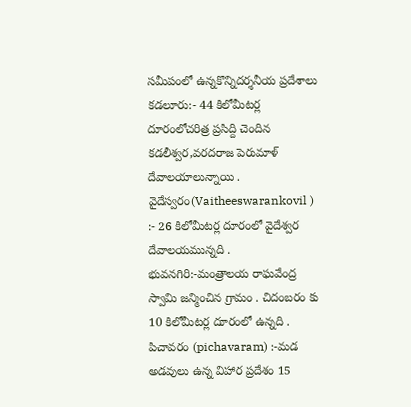సమీపంలో ఉన్నకొన్నిదర్శనీయ ప్రదేశాలు
కడలూరు:- 44 కిలోమీటర్ల దూరంలోచరిత్ర ప్రసిద్ది చెందిన కడలీశ్వర,వరదరాజ పెరుమాళ్ దేవాలయాలున్నాయి .
వైదేస్వరం(Vaitheeswarankovil ) :- 26 కిలోమీటర్ల దూరంలో వైదేశ్వర దేవాలయమున్నది .
భువనగిరి:-మంత్రాలయ రాఘవేంద్ర స్వామి జన్మించిన గ్రామం . చిదంబరం కు 10 కిలోమీటర్ల దూరంలో ఉన్నది .
పిచావరం (pichavaram) :-మడ అడవులు ఉన్న విహార ప్రదేశం 15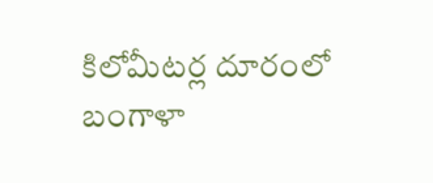కిలోమీటర్ల దూరంలో బంగాళా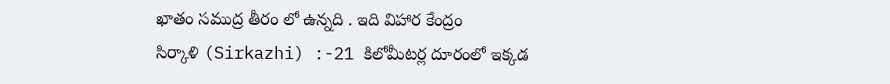ఖాతం సముద్ర తీరం లో ఉన్నది . ఇది విహార కేంద్రం
సిర్కాళి (Sirkazhi) :-21 కిలోమీటర్ల దూరంలో ఇక్కడ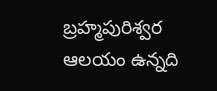బ్రహ్మపురిశ్వర ఆలయం ఉన్నది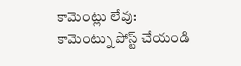కామెంట్లు లేవు:
కామెంట్ను పోస్ట్ చేయండి